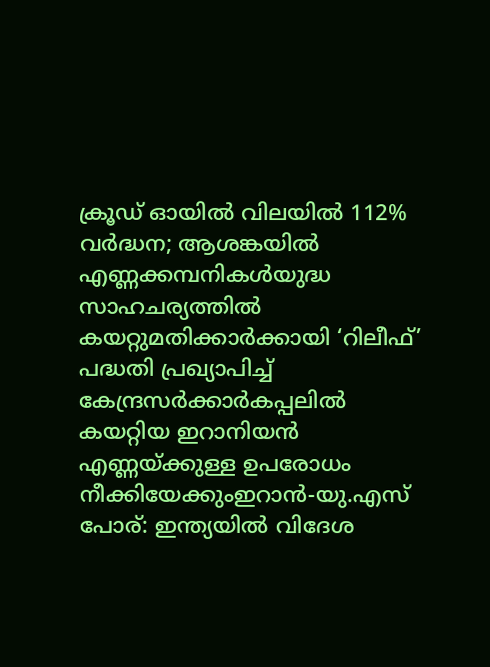ക്രൂഡ് ഓയിൽ വിലയിൽ 112% വർദ്ധന; ആശങ്കയിൽ എണ്ണക്കമ്പനികൾയുദ്ധ സാഹചര്യത്തില്‍ കയറ്റുമതിക്കാർക്കായി ‘റിലീഫ്’ പദ്ധതി പ്രഖ്യാപിച്ച് കേന്ദ്രസർക്കാർകപ്പലിൽ കയറ്റിയ ഇറാനിയൻ എണ്ണയ്ക്കുള്ള ഉപരോധം നീക്കിയേക്കുംഇറാൻ-യു.എസ് പോര്: ഇന്ത്യയില്‍ വിദേശ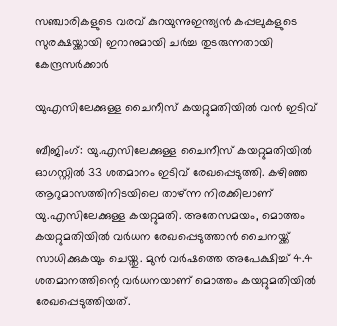സഞ്ചാരികളുടെ വരവ് കുറയുന്നുഇന്ത്യൻ കപ്പലുകളുടെ സുരക്ഷയ്ക്കായി ഇറാനുമായി ചർച്ച തുടരുന്നതായി കേന്ദ്രസർക്കാർ

യുഎസിലേക്കുള്ള ചൈനീസ് കയറ്റുമതിയില്‍ വന്‍ ഇടിവ്

ബീജിംഗ്: യു.എസിലേക്കുള്ള ചൈനീസ് കയറ്റുമതിയില്‍ ഓഗസ്റ്റില്‍ 33 ശതമാനം ഇടിവ് രേഖപ്പെടുത്തി. കഴിഞ്ഞ ആറുമാസത്തിനിടയിലെ താഴ്ന്ന നിരക്കിലാണ് യു.എസിലേക്കുള്ള കയറ്റുമതി. അതേസമയം, മൊത്തം കയറ്റുമതിയില്‍ വര്‍ധന രേഖപ്പെടുത്താന്‍ ചൈനയ്ക്ക് സാധിക്കുകയും ചെയ്തു. മുന്‍ വര്‍ഷത്തെ അപേക്ഷിച്ച് 4.4 ശതമാനത്തിന്റെ വര്‍ധനയാണ് മൊത്തം കയറ്റുമതിയില്‍ രേഖപ്പെടുത്തിയത്.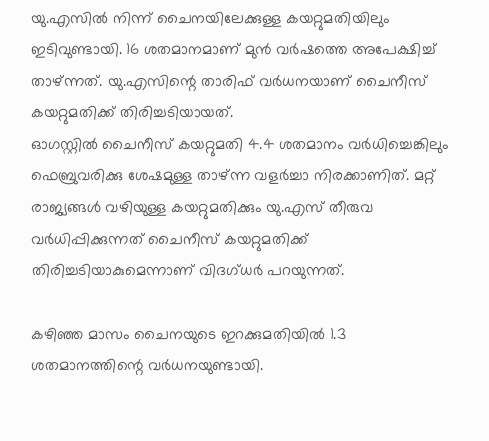യു.എസില്‍ നിന്ന് ചൈനയിലേക്കുള്ള കയറ്റുമതിയിലും ഇടിവുണ്ടായി. 16 ശതമാനമാണ് മുന്‍ വര്‍ഷത്തെ അപേക്ഷിച്ച് താഴ്ന്നത്. യു.എസിന്റെ താരിഫ് വര്‍ധനയാണ് ചൈനീസ് കയറ്റുമതിക്ക് തിരിച്ചടിയായത്.
ഓഗസ്റ്റില്‍ ചൈനീസ് കയറ്റുമതി 4.4 ശതമാനം വര്‍ധിച്ചെങ്കിലും ഫെബ്രുവരിക്കു ശേഷമുള്ള താഴ്ന്ന വളര്‍ച്ചാ നിരക്കാണിത്. മറ്റ് രാജ്യങ്ങള്‍ വഴിയുള്ള കയറ്റുമതിക്കും യു.എസ് തീരുവ വര്‍ധിപ്പിക്കുന്നത് ചൈനീസ് കയറ്റുമതിക്ക് തിരിച്ചടിയാകുമെന്നാണ് വിദഗ്ധര്‍ പറയുന്നത്.

കഴിഞ്ഞ മാസം ചൈനയുടെ ഇറക്കുമതിയില്‍ 1.3 ശതമാനത്തിന്റെ വര്‍ധനയുണ്ടായി.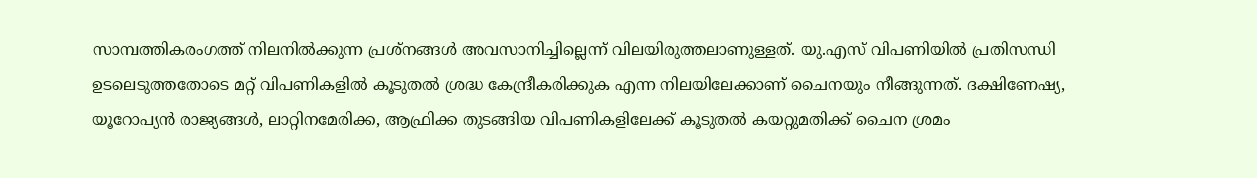സാമ്പത്തികരംഗത്ത് നിലനില്‍ക്കുന്ന പ്രശ്‌നങ്ങള്‍ അവസാനിച്ചില്ലെന്ന് വിലയിരുത്തലാണുള്ളത്. യു.എസ് വിപണിയില്‍ പ്രതിസന്ധി ഉടലെടുത്തതോടെ മറ്റ് വിപണികളില്‍ കൂടുതല്‍ ശ്രദ്ധ കേന്ദ്രീകരിക്കുക എന്ന നിലയിലേക്കാണ് ചൈനയും നീങ്ങുന്നത്. ദക്ഷിണേഷ്യ, യൂറോപ്യന്‍ രാജ്യങ്ങള്‍, ലാറ്റിനമേരിക്ക, ആഫ്രിക്ക തുടങ്ങിയ വിപണികളിലേക്ക് കൂടുതല്‍ കയറ്റുമതിക്ക് ചൈന ശ്രമം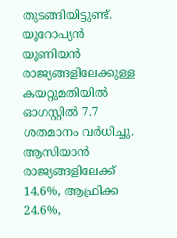തുടങ്ങിയിട്ടുണ്ട്. യൂറോപ്യന്‍ യൂണിയന്‍ രാജ്യങ്ങളിലേക്കുള്ള കയറ്റുമതിയില്‍ ഓഗസ്റ്റില്‍ 7.7 ശതമാനം വര്‍ധിച്ചു. ആസിയാന്‍ രാജ്യങ്ങളിലേക്ക് 14.6%, ആഫ്രിക്ക 24.6%,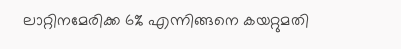ലാറ്റിനമേരിക്ക 6% എന്നിങ്ങനെ കയറ്റുമതി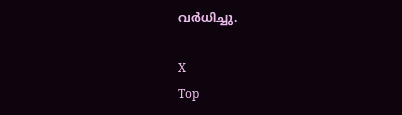വര്‍ധിച്ചു.

X
Top